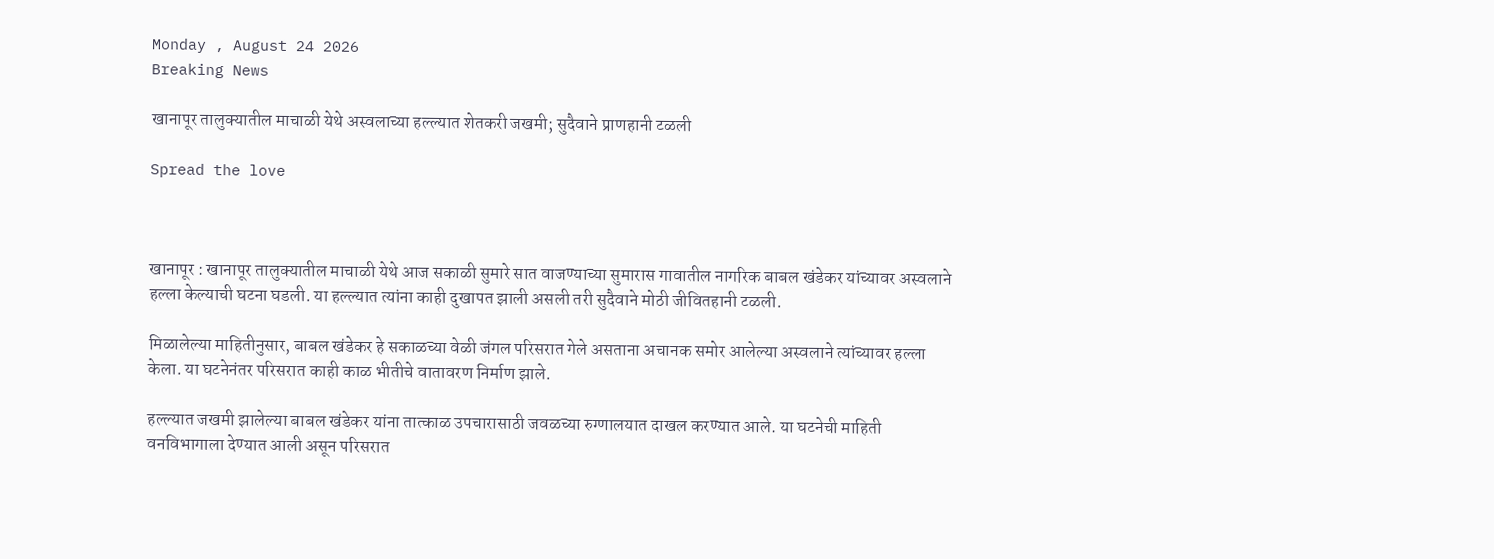Monday , August 24 2026
Breaking News

खानापूर तालुक्यातील माचाळी येथे अस्वलाच्या हल्ल्यात शेतकरी जखमी; सुदैवाने प्राणहानी टळली

Spread the love



खानापूर : खानापूर तालुक्यातील माचाळी येथे आज सकाळी सुमारे सात वाजण्याच्या सुमारास गावातील नागरिक बाबल खंडेकर यांच्यावर अस्वलाने हल्ला केल्याची घटना घडली. या हल्ल्यात त्यांना काही दुखापत झाली असली तरी सुदैवाने मोठी जीवितहानी टळली.

मिळालेल्या माहितीनुसार, बाबल खंडेकर हे सकाळच्या वेळी जंगल परिसरात गेले असताना अचानक समोर आलेल्या अस्वलाने त्यांच्यावर हल्ला केला. या घटनेनंतर परिसरात काही काळ भीतीचे वातावरण निर्माण झाले.

हल्ल्यात जखमी झालेल्या बाबल खंडेकर यांना तात्काळ उपचारासाठी जवळच्या रुग्णालयात दाखल करण्यात आले. या घटनेची माहिती वनविभागाला देण्यात आली असून परिसरात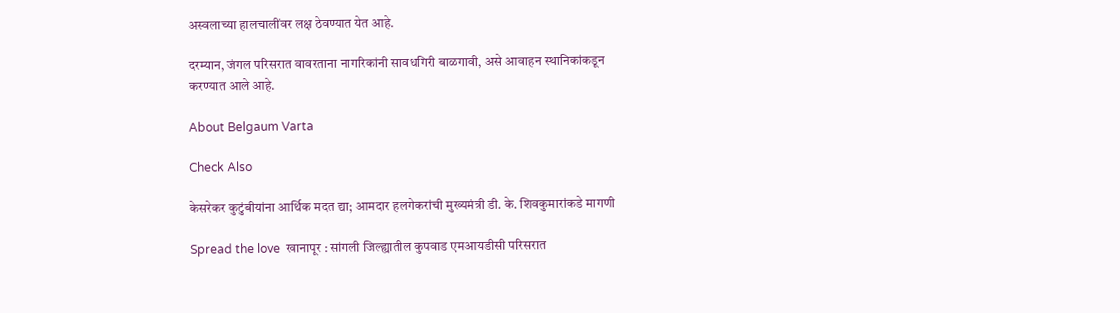अस्वलाच्या हालचालींवर लक्ष ठेवण्यात येत आहे.

दरम्यान, जंगल परिसरात वावरताना नागरिकांनी सावधगिरी बाळगावी, असे आवाहन स्थानिकांकडून करण्यात आले आहे.

About Belgaum Varta

Check Also

केसरेकर कुटुंबीयांना आर्थिक मदत द्या; आमदार हलगेकरांची मुख्यमंत्री डी. के. शिवकुमारांकडे मागणी

Spread the love  खानापूर : सांगली जिल्ह्यातील कुपवाड एमआयडीसी परिसरात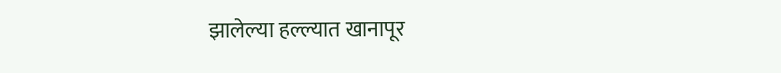झालेल्या हल्ल्यात खानापूर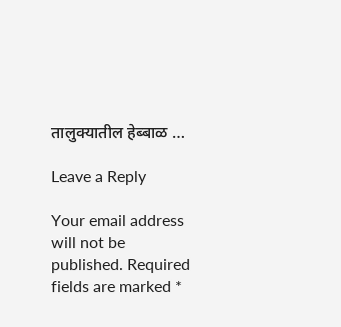तालुक्यातील हेब्बाळ …

Leave a Reply

Your email address will not be published. Required fields are marked *